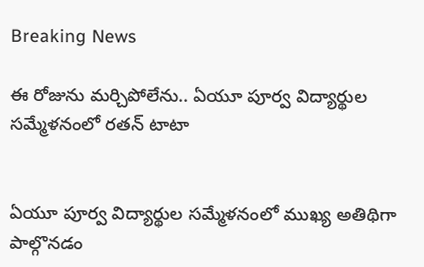Breaking News

ఈ రోజును మర్చిపోలేను.. ఏయూ పూర్వ విద్యార్థుల సమ్మేళనంలో రతన్ టాటా


ఏయూ పూర్వ విద్యార్థుల సమ్మేళనంలో ముఖ్య అతిథిగా పాల్గొనడం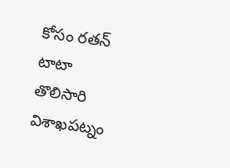కోసం రతన్ టాటా తొలిసారి విశాఖపట్నం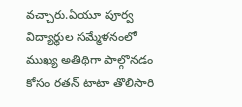వచ్చారు.ఏయూ పూర్వ విద్యార్థుల సమ్మేళనంలో ముఖ్య అతిథిగా పాల్గొనడం కోసం రతన్ టాటా తొలిసారి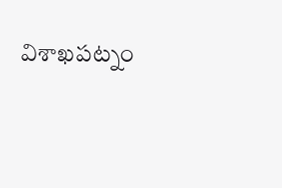విశాఖపట్నం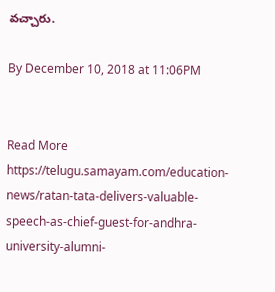వచ్చారు.

By December 10, 2018 at 11:06PM


Read More https://telugu.samayam.com/education-news/ratan-tata-delivers-valuable-speech-as-chief-guest-for-andhra-university-alumni-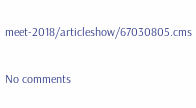meet-2018/articleshow/67030805.cms

No comments